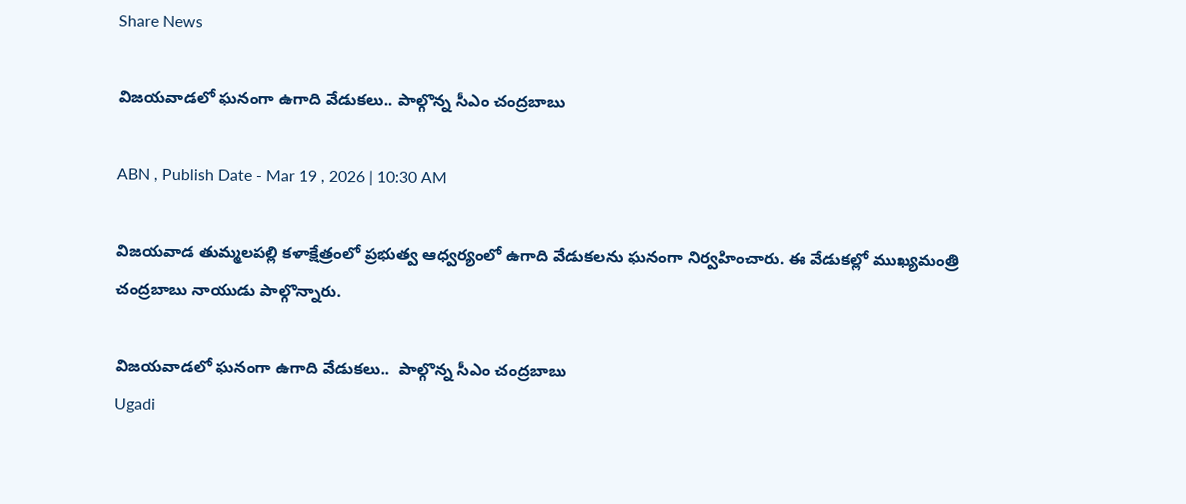Share News

విజయవాడలో ఘనంగా ఉగాది వేడుకలు.. పాల్గొన్న సీఎం చంద్రబాబు

ABN , Publish Date - Mar 19 , 2026 | 10:30 AM

విజయవాడ తుమ్మలపల్లి కళాక్షేత్రంలో ప్రభుత్వ ఆధ్వర్యంలో ఉగాది వేడుకలను ఘనంగా నిర్వహించారు. ఈ వేడుకల్లో ముఖ్యమంత్రి చంద్రబాబు నాయుడు పాల్గొన్నారు.

విజయవాడలో ఘనంగా ఉగాది వేడుకలు..  పాల్గొన్న సీఎం చంద్రబాబు
Ugadi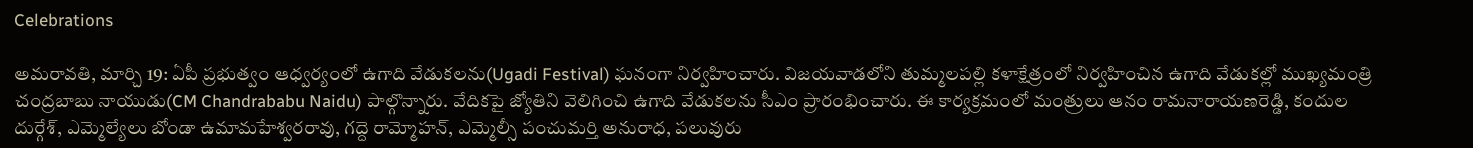Celebrations

అమరావతి, మార్చి 19: ఏపీ ప్రభుత్వం ఆధ్వర్యంలో ఉగాది వేడుకలను(Ugadi Festival) ఘనంగా నిర్వహించారు. విజయవాడలోని తుమ్మలపల్లి కళాక్షేత్రంలో నిర్వహించిన ఉగాది వేడుకల్లో ముఖ్యమంత్రి చంద్రబాబు నాయుడు(CM Chandrababu Naidu) పాల్గొన్నారు. వేదికపై జ్యోతిని వెలిగించి ఉగాది వేడుకలను సీఎం ప్రారంభించారు. ఈ కార్యక్రమంలో మంత్రులు ఆనం రామనారాయణరెడ్డి, కందుల దుర్గేశ్, ఎమ్మెల్యేలు బోండా ఉమామహేశ్వరరావు, గద్దె రామ్మోహన్, ఎమ్మెల్సీ పంచుమర్తి అనురాధ, పలువురు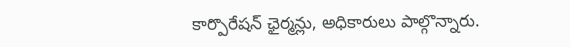కార్పొరేషన్ ఛైర్మన్లు, అధికారులు పాల్గొన్నారు.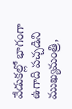వేడుకల్లో భాగంగా ఉగాది పచ్చడిని ముఖ్యమంత్రి,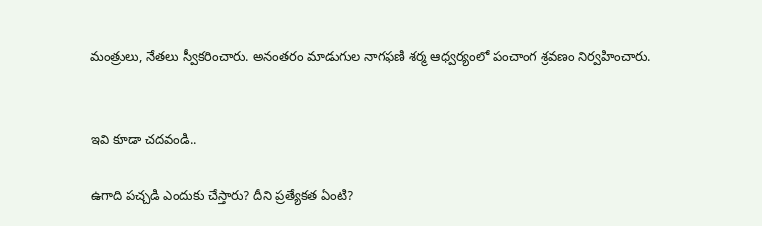మంత్రులు, నేతలు స్వీకరించారు. అనంతరం మాడుగుల నాగఫణి శర్మ ఆధ్వర్యంలో పంచాంగ శ్రవణం నిర్వహించారు.


ఇవి కూడా చదవండి..

ఉగాది పచ్చడి ఎందుకు చేస్తారు? దీని ప్రత్యేకత ఏంటి?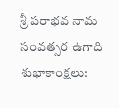శ్రీ పరాభవ నామ సంవత్సర ఉగాది శుభాకాంక్షలు: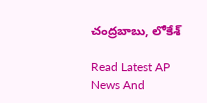చంద్రబాబు, లోకేశ్

Read Latest AP News And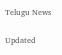Telugu News

Updated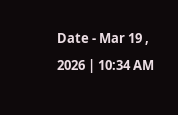Date - Mar 19 , 2026 | 10:34 AM